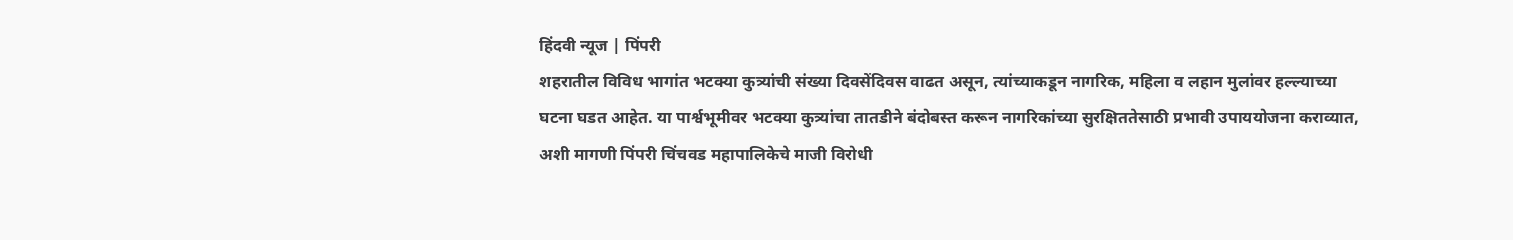हिंदवी न्यूज | पिंपरी
शहरातील विविध भागांत भटक्या कुत्र्यांची संख्या दिवसेंदिवस वाढत असून, त्यांच्याकडून नागरिक, महिला व लहान मुलांवर हल्ल्याच्या घटना घडत आहेत. या पार्श्वभूमीवर भटक्या कुत्र्यांचा तातडीने बंदोबस्त करून नागरिकांच्या सुरक्षिततेसाठी प्रभावी उपाययोजना कराव्यात, अशी मागणी पिंपरी चिंचवड महापालिकेचे माजी विरोधी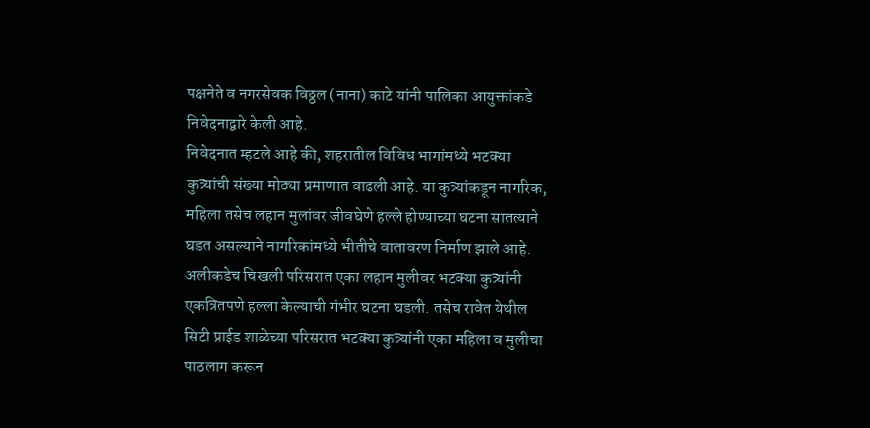पक्षनेते व नगरसेवक विठ्ठल (नाना) काटे यांनी पालिका आयुक्तांकडे निवेदनाद्वारे केली आहे.
निवेदनात म्हटले आहे की, शहरातील विविध भागांमध्ये भटक्या कुत्र्यांची संख्या मोठ्या प्रमाणात वाढली आहे. या कुत्र्यांकडून नागरिक, महिला तसेच लहान मुलांवर जीवघेणे हल्ले होण्याच्या घटना सातत्याने घडत असल्याने नागरिकांमध्ये भीतीचे वातावरण निर्माण झाले आहे. अलीकडेच चिखली परिसरात एका लहान मुलीवर भटक्या कुत्र्यांनी एकत्रितपणे हल्ला केल्याची गंभीर घटना घडली. तसेच रावेत येथील सिटी प्राईड शाळेच्या परिसरात भटक्या कुत्र्यांनी एका महिला व मुलीचा पाठलाग करून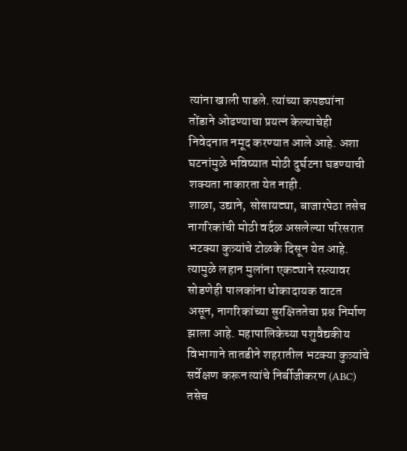त्यांना खाली पाडले. त्यांच्या कपड्यांना तोंडाने ओढण्याचा प्रयत्न केल्याचेही निवेदनात नमूद करण्यात आले आहे. अशा घटनांमुळे भविष्यात मोठी दुर्घटना घडण्याची शक्यता नाकारता येत नाही.
शाळा, उद्याने, सोसायट्या, बाजारपेठा तसेच नागरिकांची मोठी वर्दळ असलेल्या परिसरात भटक्या कुत्र्यांचे टोळके दिसून येत आहे. त्यामुळे लहान मुलांना एकट्याने रस्त्यावर सोडणेही पालकांना धोकादायक वाटत असून, नागरिकांच्या सुरक्षिततेचा प्रश्न निर्माण झाला आहे. महापालिकेच्या पशुवैद्यकीय विभागाने तातडीने शहरातील भटक्या कुत्र्यांचे सर्वेक्षण करून त्यांचे निर्बीजीकरण (ABC) तसेच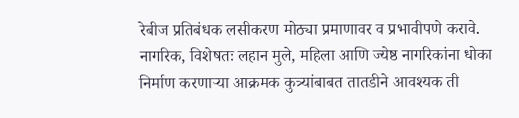रेबीज प्रतिबंधक लसीकरण मोठ्या प्रमाणावर व प्रभावीपणे करावे. नागरिक, विशेषतः लहान मुले, महिला आणि ज्येष्ठ नागरिकांना धोका निर्माण करणाऱ्या आक्रमक कुत्र्यांबाबत तातडीने आवश्यक ती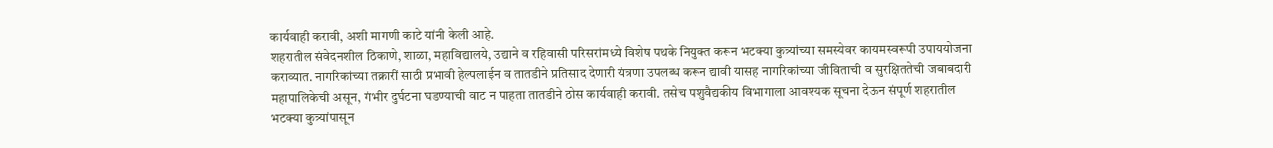कार्यवाही करावी, अशी मागणी काटे यांनी केली आहे.
शहरातील संवेदनशील ठिकाणे, शाळा, महाविद्यालये, उद्याने व रहिवासी परिसरांमध्ये विशेष पथके नियुक्त करून भटक्या कुत्र्यांच्या समस्येवर कायमस्वरूपी उपाययोजना कराव्यात. नागरिकांच्या तक्रारीं साठी प्रभावी हेल्पलाईन व तातडीने प्रतिसाद देणारी यंत्रणा उपलब्ध करून द्यावी यासह नागरिकांच्या जीविताची व सुरक्षिततेची जबाबदारी महापालिकेची असून, गंभीर दुर्घटना घडण्याची वाट न पाहता तातडीने ठोस कार्यवाही करावी. तसेच पशुवैद्यकीय विभागाला आवश्यक सूचना देऊन संपूर्ण शहरातील भटक्या कुत्र्यांपासून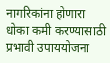नागरिकांना होणारा धोका कमी करण्यासाठी प्रभावी उपाययोजना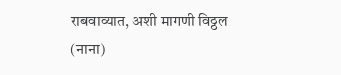राबवाव्यात, अशी मागणी विठ्ठल (नाना)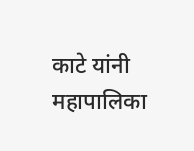काटे यांनी महापालिका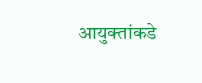आयुक्तांकडे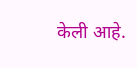केली आहे.